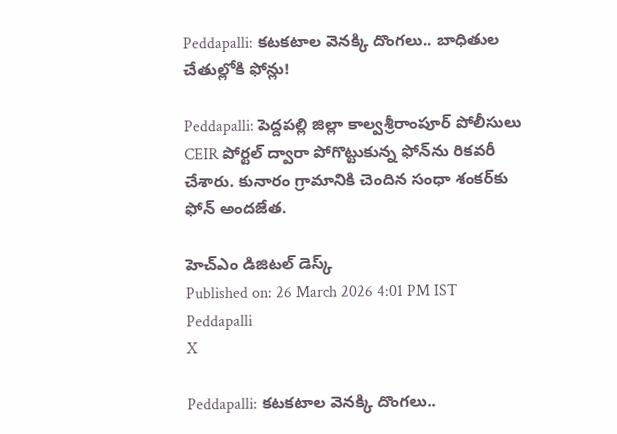Peddapalli: కటకటాల వెనక్కి దొంగలు.. బాధితుల చేతుల్లోకి ఫోన్లు!

Peddapalli: పెద్దపల్లి జిల్లా కాల్వశ్రీరాంపూర్ పోలీసులు CEIR పోర్టల్ ద్వారా పోగొట్టుకున్న ఫోన్‌ను రికవరీ చేశారు. కునారం గ్రామానికి చెందిన సంధా శంకర్‌కు ఫోన్ అందజేత.

హెచ్ఎం డిజిటల్ డెస్క్
Published on: 26 March 2026 4:01 PM IST
Peddapalli
X

Peddapalli: కటకటాల వెనక్కి దొంగలు..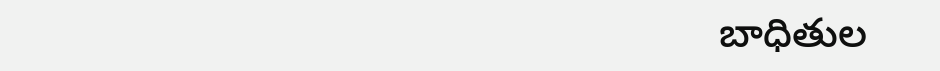బాధితుల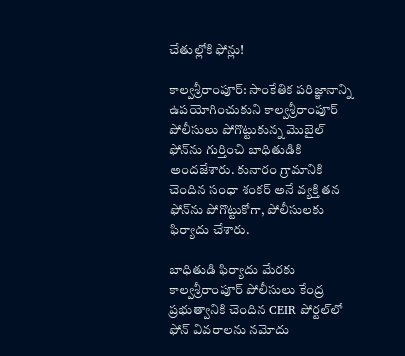చేతుల్లోకి ఫోన్లు!

కాల్వశ్రీరాంపూర్: సాంకేతిక పరిజ్ఞానాన్ని ఉపయోగించుకుని కాల్వశ్రీరాంపూర్ పోలీసులు పోగొట్టుకున్న మొబైల్ ఫోన్‌ను గుర్తించి బాధితుడికి అందజేశారు. కునారం గ్రామానికి చెందిన సంధా శంకర్ అనే వ్యక్తి తన ఫోన్‌ను పోగొట్టుకోగా, పోలీసులకు ఫిర్యాదు చేశారు.

బాధితుడి ఫిర్యాదు మేరకు కాల్వశ్రీరాంపూర్ పోలీసులు కేంద్ర ప్రభుత్వానికి చెందిన CEIR పోర్టల్‌లో ఫోన్ వివరాలను నమోదు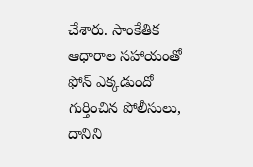చేశారు. సాంకేతిక ఆధారాల సహాయంతో ఫోన్ ఎక్కడుందో గుర్తించిన పోలీసులు, దానిని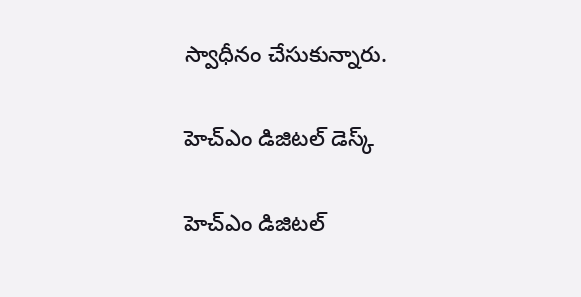స్వాధీనం చేసుకున్నారు.

హెచ్ఎం డిజిటల్ డెస్క్

హెచ్ఎం డిజిటల్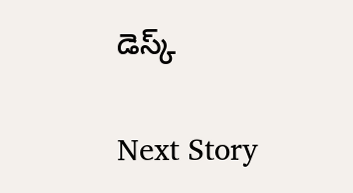డెస్క్

Next Story